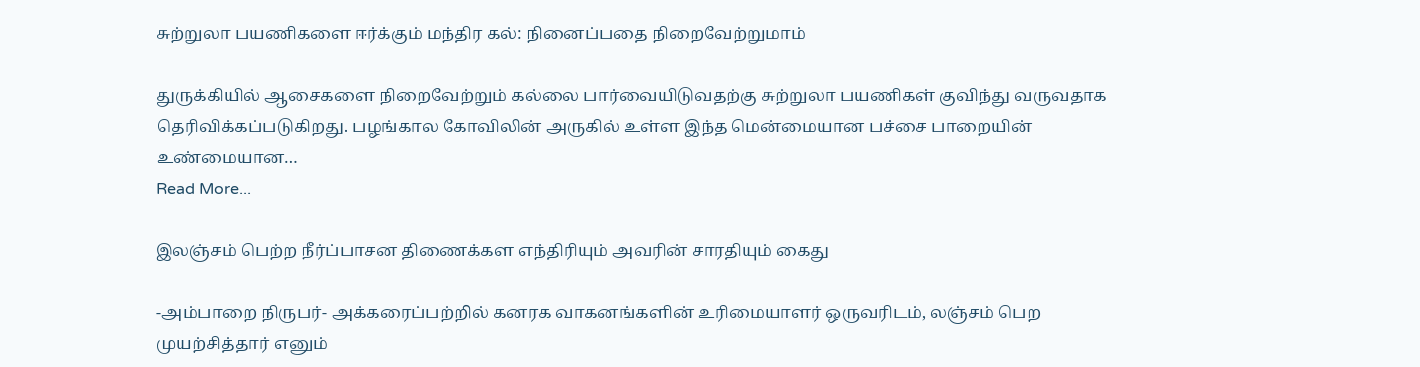சுற்றுலா பயணிகளை ஈர்க்கும் மந்திர கல்: நினைப்பதை நிறைவேற்றுமாம்

துருக்கியில் ஆசைகளை நிறைவேற்றும் கல்லை பார்வையிடுவதற்கு சுற்றுலா பயணிகள் குவிந்து வருவதாக தெரிவிக்கப்படுகிறது. பழங்கால கோவிலின் அருகில் உள்ள இந்த மென்மையான பச்சை பாறையின் உண்மையான…
Read More...

இலஞ்சம் பெற்ற நீர்ப்பாசன திணைக்கள எந்திரியும் அவரின் சாரதியும் கைது

-அம்பாறை நிருபர்- அக்கரைப்பற்றில் கனரக வாகனங்களின் உரிமையாளர் ஒருவரிடம், லஞ்சம் பெற முயற்சித்தார் எனும்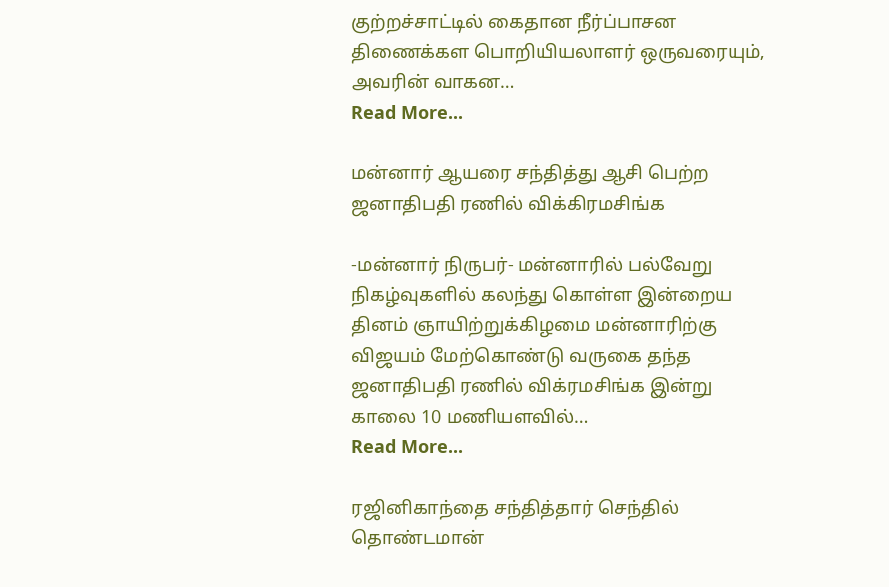குற்றச்சாட்டில் கைதான நீர்ப்பாசன திணைக்கள பொறியியலாளர் ஒருவரையும், அவரின் வாகன…
Read More...

மன்னார் ஆயரை சந்தித்து ஆசி பெற்ற ஜனாதிபதி ரணில் விக்கிரமசிங்க

-மன்னார் நிருபர்- மன்னாரில் பல்வேறு நிகழ்வுகளில் கலந்து கொள்ள இன்றைய தினம் ஞாயிற்றுக்கிழமை மன்னாரிற்கு விஜயம் மேற்கொண்டு வருகை தந்த ஜனாதிபதி ரணில் விக்ரமசிங்க இன்று காலை 10 மணியளவில்…
Read More...

ரஜினிகாந்தை சந்தித்தார் செந்தில் தொண்டமான்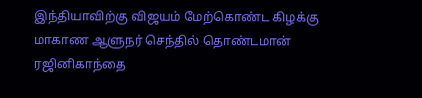இந்தியாவிற்கு விஜயம் மேற்கொண்ட கிழக்கு மாகாண ஆளுநர் செந்தில் தொண்டமான் ரஜினிகாந்தை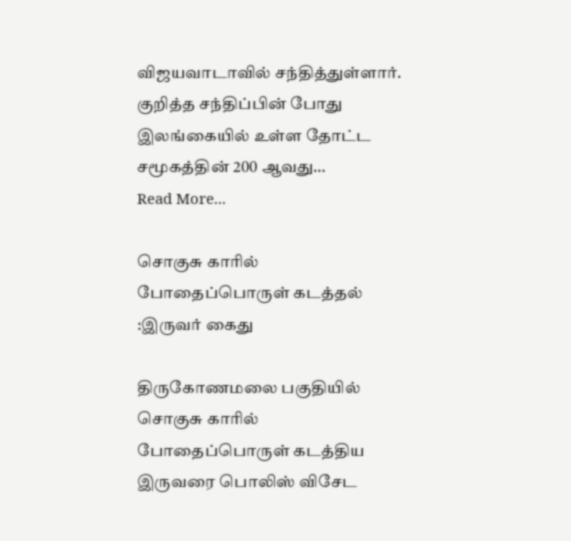விஜயவாடாவில் சந்தித்துள்ளார். குறித்த சந்திப்பின் போது இலங்கையில் உள்ள தோட்ட சமூகத்தின் 200 ஆவது…
Read More...

சொகுசு காரில் போதைப்பொருள் கடத்தல் :இருவர் கைது

திருகோணமலை பகுதியில் சொகுசு காரில் போதைப்பொருள் கடத்திய இருவரை பொலிஸ் விசேட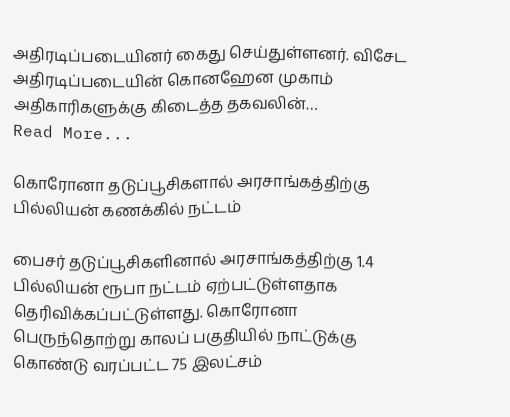அதிரடிப்படையினர் கைது செய்துள்ளனர். விசேட அதிரடிப்படையின் கொனஹேன முகாம் அதிகாரிகளுக்கு கிடைத்த தகவலின்…
Read More...

கொரோனா தடுப்பூசிகளால் அரசாங்கத்திற்கு பில்லியன் கணக்கில் நட்டம்

பைசர் தடுப்பூசிகளினால் அரசாங்கத்திற்கு 1.4 பில்லியன் ரூபா நட்டம் ஏற்பட்டுள்ளதாக தெரிவிக்கப்பட்டுள்ளது. கொரோனா பெருந்தொற்று காலப் பகுதியில் நாட்டுக்கு கொண்டு வரப்பட்ட 75 இலட்சம்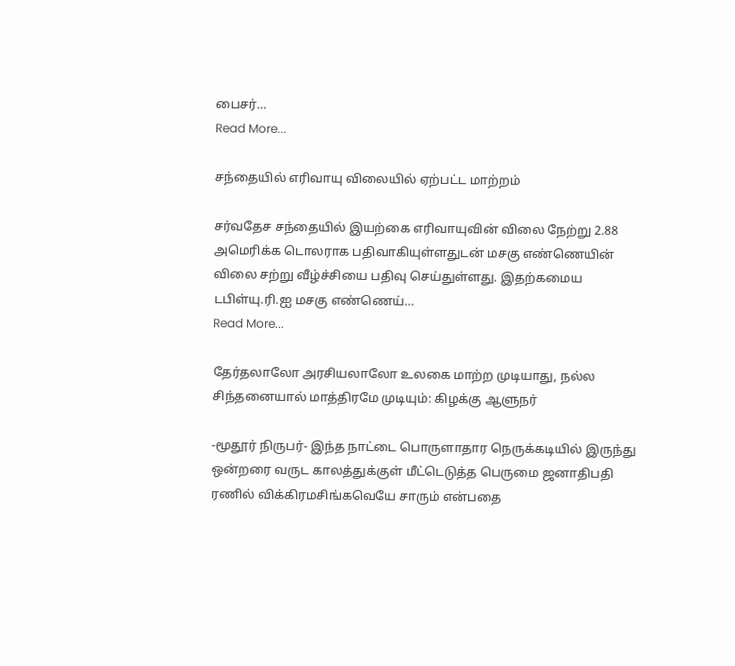பைசர்…
Read More...

சந்தையில் எரிவாயு விலையில் ஏற்பட்ட மாற்றம்

சர்வதேச சந்தையில் இயற்கை எரிவாயுவின் விலை நேற்று 2.88 அமெரிக்க டொலராக பதிவாகியுள்ளதுடன் மசகு எண்ணெயின் விலை சற்று வீழ்ச்சியை பதிவு செய்துள்ளது. இதற்கமைய டபிள்யு.ரி.ஐ மசகு எண்ணெய்…
Read More...

தேர்தலாலோ அரசியலாலோ உலகை மாற்ற முடியாது, நல்ல சிந்தனையால் மாத்திரமே முடியும்: கிழக்கு ஆளுநர்

-மூதூர் நிருபர்- இந்த நாட்டை பொருளாதார நெருக்கடியில் இருந்து ஒன்றரை வருட காலத்துக்குள் மீட்டெடுத்த பெருமை ஜனாதிபதி ரணில் விக்கிரமசிங்கவெயே சாரும் என்பதை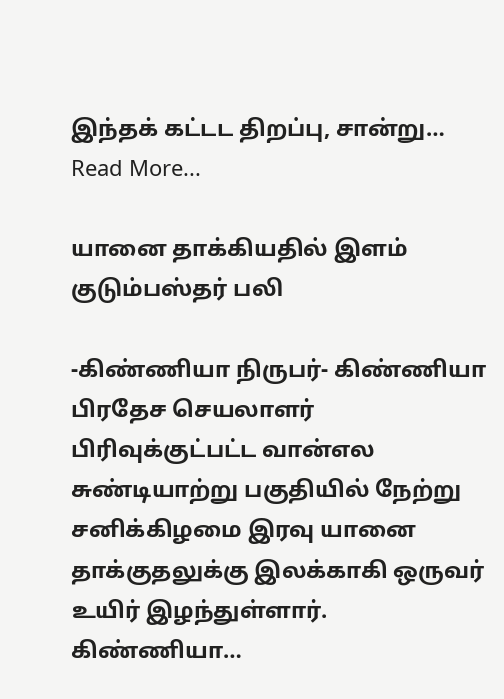இந்தக் கட்டட திறப்பு, சான்று…
Read More...

யானை தாக்கியதில் இளம் குடும்பஸ்தர் பலி

-கிண்ணியா நிருபர்- கிண்ணியா பிரதேச செயலாளர் பிரிவுக்குட்பட்ட வான்எல சுண்டியாற்று பகுதியில் நேற்று சனிக்கிழமை இரவு யானை தாக்குதலுக்கு இலக்காகி ஒருவர் உயிர் இழந்துள்ளார். கிண்ணியா…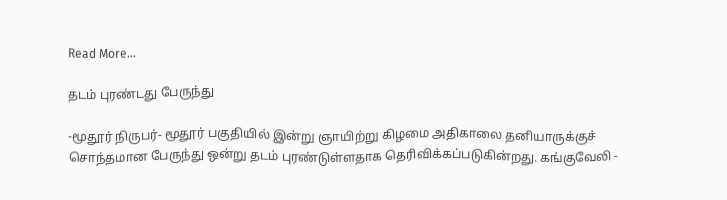Read More...

தடம் புரண்டது பேருந்து

-மூதூர் நிருபர்- மூதூர் பகுதியில் இன்று ஞாயிற்று கிழமை அதிகாலை தனியாருக்குச் சொந்தமான பேருந்து ஒன்று தடம் புரண்டுள்ளதாக தெரிவிக்கப்படுகின்றது. கங்குவேலி -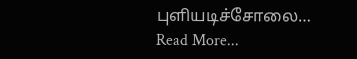புளியடிச்சோலை…
Read More...